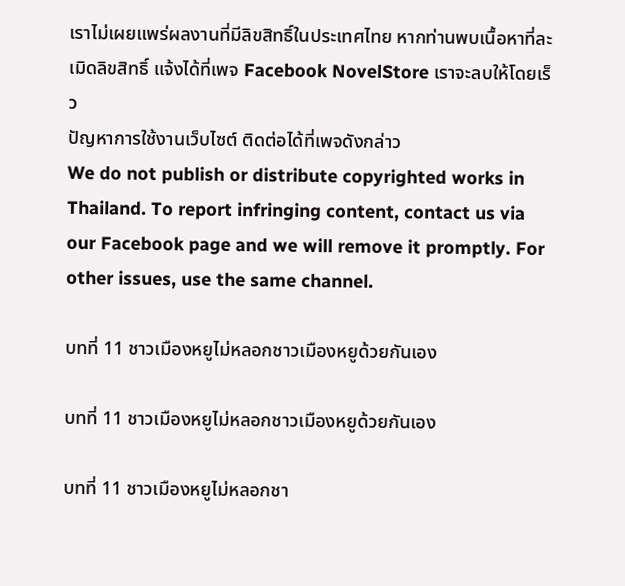เราไม่เผยแพร่ผลงานที่มีลิขสิทธิ์ในประเทศไทย หากท่านพบเนื้อหาที่ละเมิดลิขสิทธิ์ แจ้งได้ที่เพจ Facebook NovelStore เราจะลบให้โดยเร็ว
ปัญหาการใช้งานเว็บไซต์ ติดต่อได้ที่เพจดังกล่าว
We do not publish or distribute copyrighted works in Thailand. To report infringing content, contact us via our Facebook page and we will remove it promptly. For other issues, use the same channel.

บทที่ 11 ชาวเมืองหยูไม่หลอกชาวเมืองหยูด้วยกันเอง

บทที่ 11 ชาวเมืองหยูไม่หลอกชาวเมืองหยูด้วยกันเอง

บทที่ 11 ชาวเมืองหยูไม่หลอกชา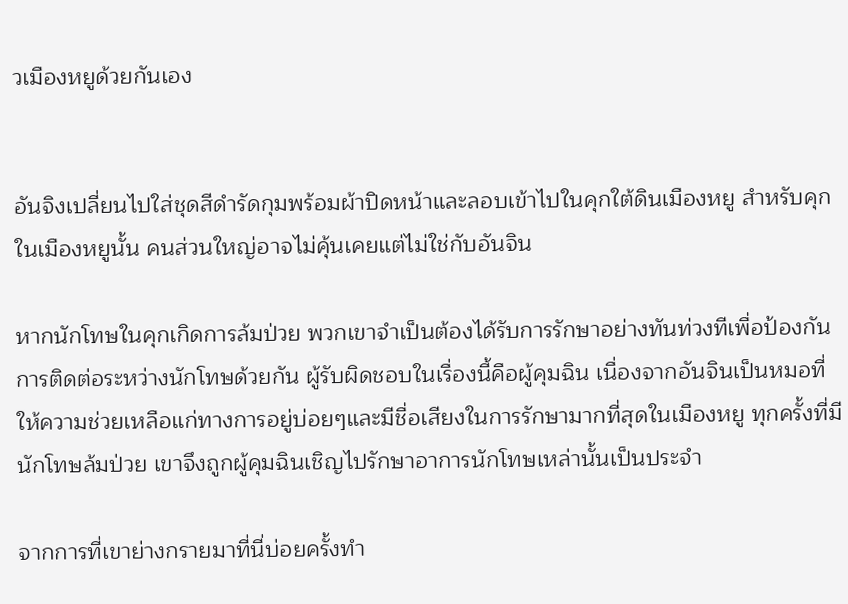วเมืองหยูด้วยกันเอง


อันจิงเปลี่ยนไปใส่ชุดสีดำรัดกุมพร้อมผ้าปิดหน้าและลอบเข้าไปในคุกใต้ดินเมืองหยู สำหรับคุกในเมืองหยูนั้น คนส่วนใหญ่อาจไม่คุ้นเคยแต่ไม่ใช่กับอันจิน

หากนักโทษในคุกเกิดการล้มป่วย พวกเขาจำเป็นต้องได้รับการรักษาอย่างทันท่วงทีเพื่อป้องกันการติดต่อระหว่างนักโทษด้วยกัน ผู้รับผิดชอบในเรื่องนี้คือผู้คุมฉิน เนื่องจากอันจินเป็นหมอที่ให้ความช่วยเหลือแก่ทางการอยู่บ่อยๆและมีชื่อเสียงในการรักษามากที่สุดในเมืองหยู ทุกครั้งที่มีนักโทษล้มป่วย เขาจึงถูกผู้คุมฉินเชิญไปรักษาอาการนักโทษเหล่านั้นเป็นประจำ

จากการที่เขาย่างกรายมาที่นี่บ่อยครั้งทำ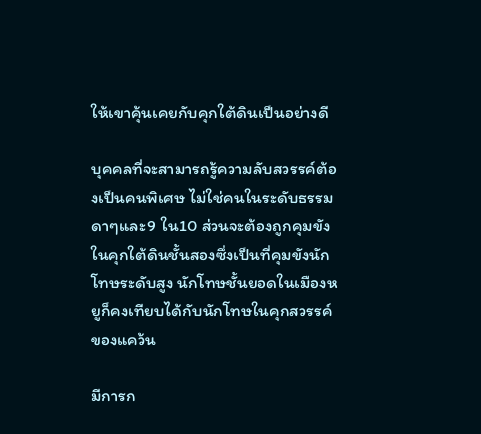ให้เขาคุ้นเคยกับคุกใต้ดินเป็นอย่างดี

บุคคลที่จะสามารถรู้ความลับสวรรค์ต้องเป็นคนพิเศษ ไม่ใช่คนในระดับธรรมดาๆและ9 ใน10 ส่วนจะต้องถูกคุมขังในคุกใต้ดินชั้นสองซึ่งเป็นที่คุมขังนักโทษระดับสูง นักโทษชั้นยอดในเมืองหยูก็คงเทียบได้กับนักโทษในคุกสวรรค์ของแคว้น

มีการก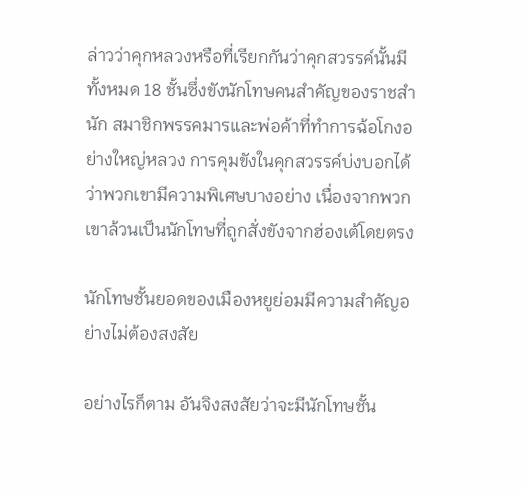ล่าวว่าคุกหลวงหรือที่เรียกกันว่าคุกสวรรค์นั้นมีทั้งหมด 18 ชั้นซึ่งขังนักโทษคนสำคัญของราชสำนัก สมาชิกพรรคมารและพ่อค้าที่ทำการฉ้อโกงอย่างใหญ่หลวง การคุมขังในคุกสวรรค์บ่งบอกได้ว่าพวกเขามีความพิเศษบางอย่าง เนื่องจากพวกเขาล้วนเป็นนักโทษที่ถูกสั่งขังจากฮ่องเต้โดยตรง

นักโทษชั้นยอดของเมืองหยูย่อมมีความสำคัญอย่างไม่ต้องสงสัย

อย่างไรก็ตาม อันจิงสงสัยว่าจะมีนักโทษชั้น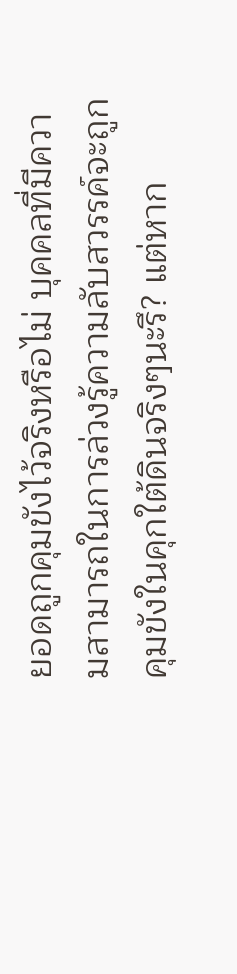ยอดถูกคุมขังไว้จริงหรือไม่ บุคคลที่มีความสามารถในการล่วงรู้ความลับสวรรค์จะถูกคุมขังในคุกใต้ดินจริงๆนะรึ? แต่หาก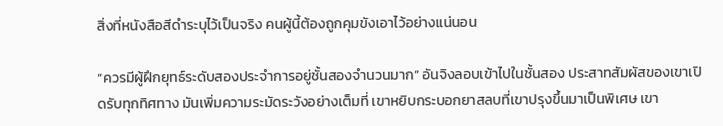สิ่งที่หนังสือสีดำระบุไว้เป็นจริง คนผู้นี้ต้องถูกคุมขังเอาไว้อย่างแน่นอน

“ควรมีผู้ฝึกยุทธ์ระดับสองประจำการอยู่ชั้นสองจำนวนมาก” อันจิงลอบเข้าไปในชั้นสอง ประสาทสัมผัสของเขาเปิดรับทุกทิศทาง มันเพิ่มความระมัดระวังอย่างเต็มที่ เขาหยิบกระบอกยาสลบที่เขาปรุงขึ้นมาเป็นพิเศษ เขา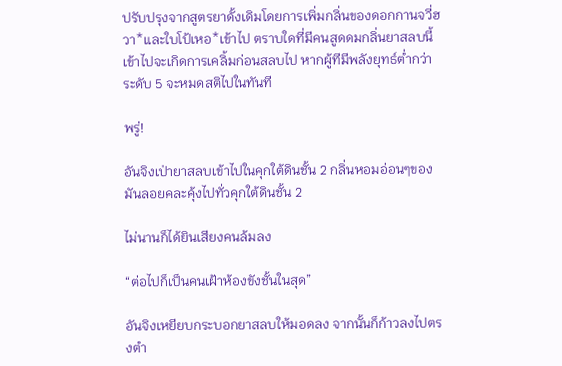ปรับปรุงจากสูตรยาดั้งเดิมโดยการเพิ่มกลิ่นของดอกกานจวี่ฮวา*และใบโป้เหอ*เข้าไป ตราบใดที่มีคนสูดดมกลิ่นยาสลบนี้เข้าไปจะเกิดการเคลิ้มก่อนสลบไป หากผู้ทีมีพลังยุทธ์ต่ำกว่าระดับ 5 จะหมดสติไปในทันที

พรู่!

อันจิงเป่ายาสลบเข้าไปในคุกใต้ดินชั้น 2 กลิ่นหอมอ่อนๆของมันลอยคละคุ้งไปทั่วคุกใต้ดินชั้น 2

ไม่นานก็ได้ยินเสียงคนล้มลง

“ต่อไปก็เป็นคนเฝ้าห้องขังชั้นในสุด”

อันจิงเหยียบกระบอกยาสลบให้มอดลง จากนั้นก็ก้าวลงไปตรงตำ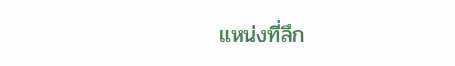แหน่งที่ลึก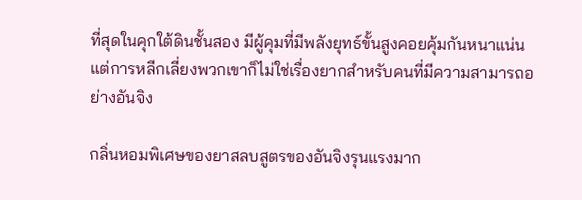ที่สุดในคุกใต้ดินชั้นสอง มีผู้คุมที่มีพลังยุทธ์ขั้นสูงคอยคุ้มกันหนาแน่น แต่การหลีกเลี่ยงพวกเขาก็ไม่ใช่เรื่องยากสำหรับคนที่มีความสามารถอย่างอันจิง

กลิ่นหอมพิเศษของยาสลบสูตรของอันจิงรุนแรงมาก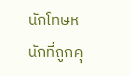นักโทษหนักที่ถูกคุ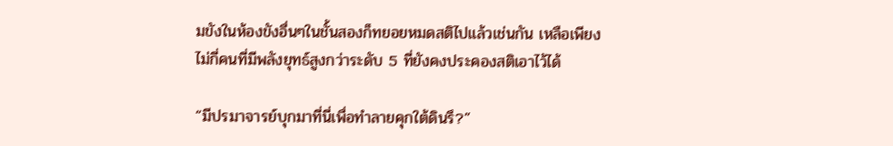มขังในห้องขังอื่นๆในชั้นสองก็ทยอยหมดสติไปแล้วเช่นกัน เหลือเพียงไม่กี่คนที่มีพลังยุทธ์สูงกว่าระดับ 5 ที่ยังคงประคองสติเอาไว้ได้

“มีปรมาจารย์บุกมาที่นี่เพื่อทำลายคุกใต้ดินรึ?”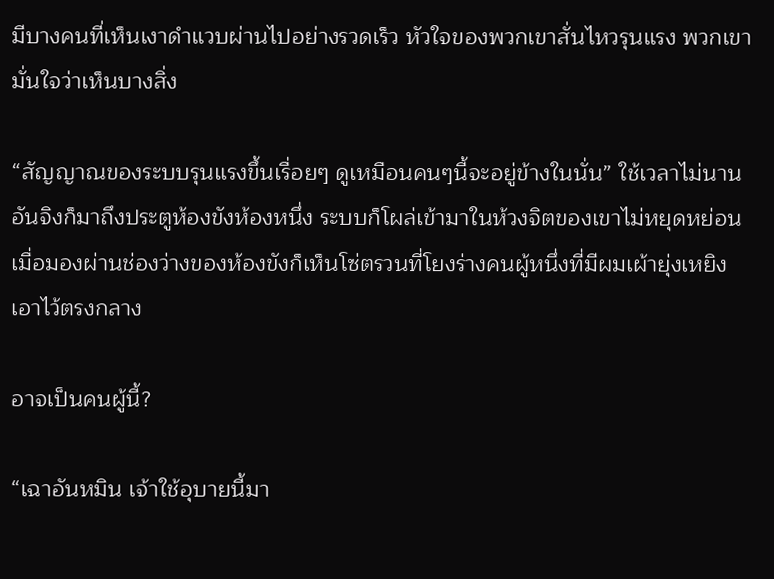มีบางคนที่เห็นเงาดำแวบผ่านไปอย่างรวดเร็ว หัวใจของพวกเขาสั่นไหวรุนแรง พวกเขามั่นใจว่าเห็นบางสิ่ง

“สัญญาณของระบบรุนแรงขึ้นเรื่อยๆ ดูเหมือนคนๆนี้จะอยู่ข้างในนั่น” ใช้เวลาไม่นานอันจิงก็มาถึงประตูห้องขังห้องหนึ่ง ระบบก็โผล่เข้ามาในห้วงจิตของเขาไม่หยุดหย่อน เมื่อมองผ่านช่องว่างของห้องขังก็เห็นโซ่ตรวนที่โยงร่างคนผู้หนึ่งที่มีผมเผ้ายุ่งเหยิงเอาไว้ตรงกลาง

อาจเป็นคนผู้นี้?

“เฉาอันหมิน เจ้าใช้อุบายนี้มา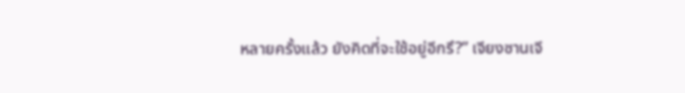หลายครั้งแล้ว ยังคิดที่จะใช้อยู่อีกรึ?” เจียงซานเจี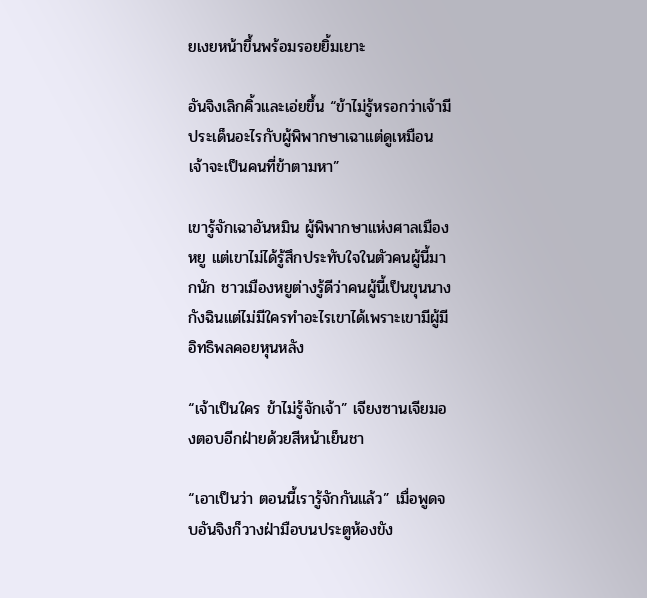ยเงยหน้าขึ้นพร้อมรอยยิ้มเยาะ

อันจิงเลิกคิ้วและเอ่ยขึ้น “ข้าไม่รู้หรอกว่าเจ้ามีประเด็นอะไรกับผู้พิพากษาเฉาแต่ดูเหมือนเจ้าจะเป็นคนที่ข้าตามหา”

เขารู้จักเฉาอันหมิน ผู้พิพากษาแห่งศาลเมืองหยู แต่เขาไม่ได้รู้สึกประทับใจในตัวคนผู้นี้มากนัก ชาวเมืองหยูต่างรู้ดีว่าคนผู้นี้เป็นขุนนางกังฉินแต่ไม่มีใครทำอะไรเขาได้เพราะเขามีผู้มีอิทธิพลคอยหุนหลัง

“เจ้าเป็นใคร ข้าไม่รู้จักเจ้า” เจียงซานเจียมองตอบอีกฝ่ายด้วยสีหน้าเย็นชา

“เอาเป็นว่า ตอนนี้เรารู้จักกันแล้ว” เมื่อพูดจบอันจิงก็วางฝ่ามือบนประตูห้องขัง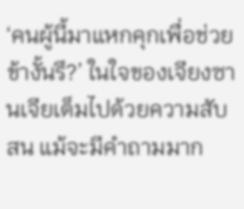‘คนผู้นี้มาแหกคุกเพื่อช่วยข้างั้นรึ?’ ในใจของเจียงซานเจียเต็มไปด้วยความสับสน แม้จะมีคำถามมาก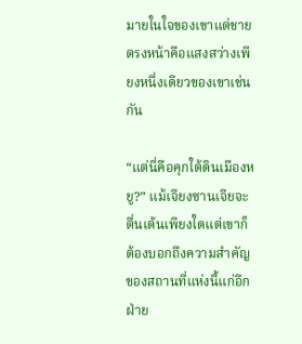มายในใจของเขาแต่ชายตรงหน้าคือแสงสว่างเพียงหนึ่งเดียวของเขาเช่นกัน

“แต่นี่คือคุกใต้ดินเมืองหยู?” แม้เจียงซานเจียจะตื่นเต้นเพียงใดแต่เขาก็ต้องบอกถึงความสำคัญของสถานที่แห่งนี้แก่อีกฝ่าย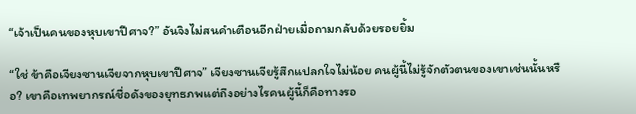“เจ้าเป็นคนของหุบเขาปีศาจ?” อันจิงไม่สนคำเตือนอีกฝ่ายเมื่อถามกลับด้วยรอยยิ้ม

“ใช่ ข้าคือเจียงซานเจียจากหุบเขาปีศาจ” เจียงซานเจียรู้สึกแปลกใจไม่น้อย คนผู้นี้ไม่รู้จักตัวตนของเขาเช่นนั้นหรือ? เขาคือเทพยากรณ์ชื่อดังของยุทธภพแต่ถึงอย่างไรคนผู้นี้ก็คือทางรอ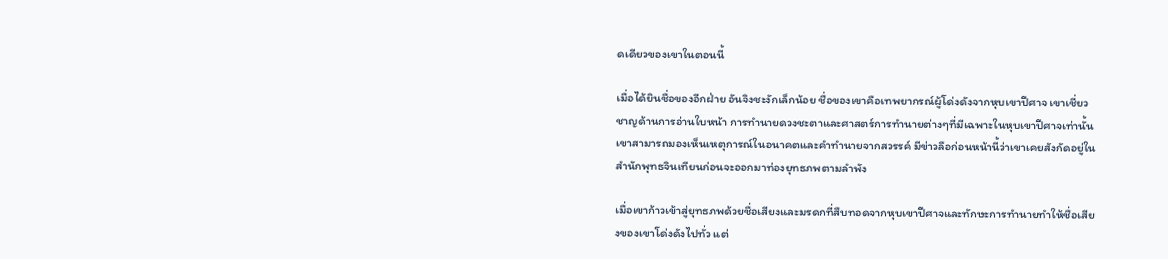ดเดียวของเขาในตอนนี้

เมื่อได้ยินชื่อของอีกฝ่าย อันจิงชะงักเล็กน้อย ชื่อของเขาคือเทพยากรณ์ผู้โด่งดังจากหุบเขาปีศาจ เขาเชี่ยวชาญด้านการอ่านใบหน้า การทำนายดวงชะตาและศาสตร์การทำนายต่างๆที่มีเฉพาะในหุบเขาปีศาจเท่านั้น เขาสามารถมองเห็นเหตุการณ์ในอนาคตและคำทำนายจากสวรรค์ มีข่าวลือก่อนหน้านี้ว่าเขาเคยสังกัดอยู่ในสำนักพุทธจินเทียนก่อนจะออกมาท่องยุทธภพตามลำพัง

เมื่อเขาก้าวเข้าสู่ยุทธภพด้วยชื่อเสียงและมรดกที่สืบทอดจากหุบเขาปีศาจและทักษะการทำนายทำให้ชื่อเสียงของเขาโด่งดังไปทั่ว แต่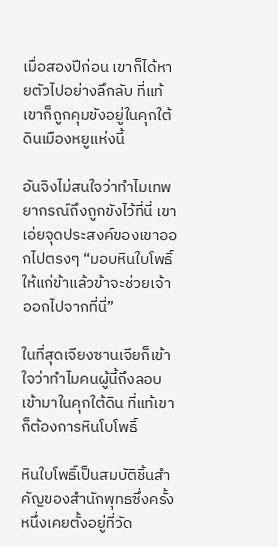เมื่อสองปีก่อน เขาก็ได้หายตัวไปอย่างลึกลับ ที่แท้เขาก็ถูกคุมขังอยู่ในคุกใต้ดินเมืองหยูแห่งนี้

อันจิงไม่สนใจว่าทำไมเทพยากรณ์ถึงถูกขังไว้ที่นี่ เขาเอ่ยจุดประสงค์ของเขาออกไปตรงๆ “มอบหินใบโพธิ์ให้แก่ข้าแล้วข้าจะช่วยเจ้าออกไปจากที่นี่”

ในที่สุดเจียงซานเจียก็เข้าใจว่าทำไมคนผู้นี้ถึงลอบเข้ามาในคุกใต้ดิน ที่แท้เขาก็ต้องการหินโบโพธิ์

หินใบโพธิ์เป็นสมบัติชิ้นสำคัญของสำนักพุทธซึ่งครั้งหนึ่งเคยตั้งอยู่ที่วัด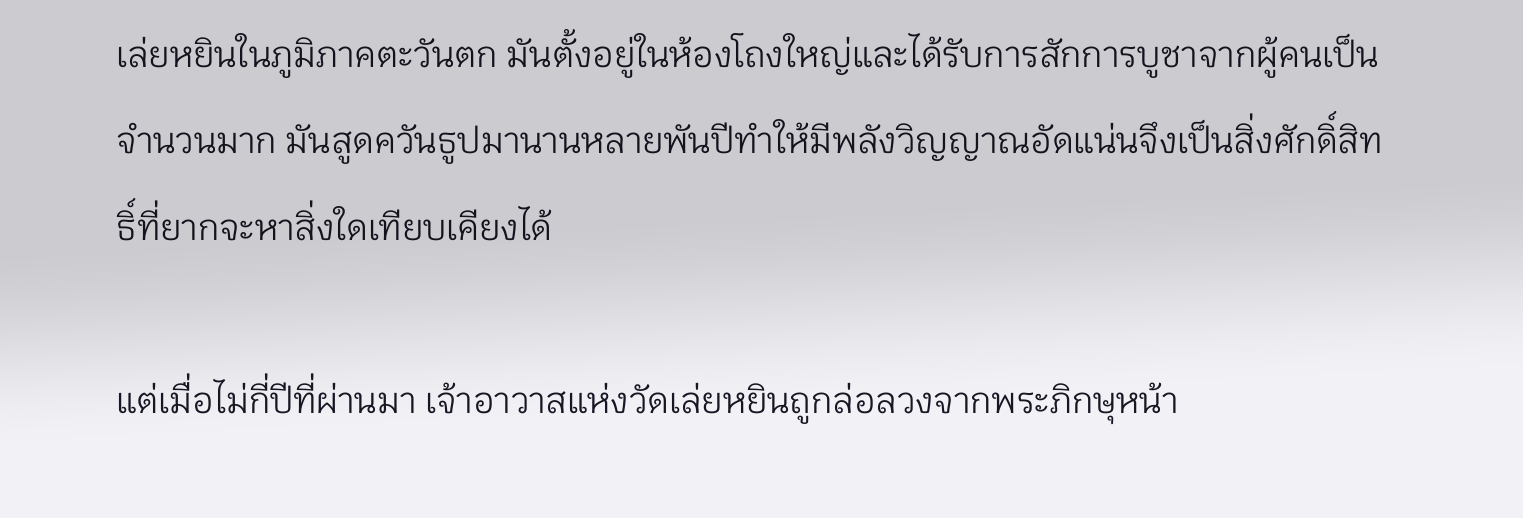เล่ยหยินในภูมิภาคตะวันตก มันตั้งอยู่ในห้องโถงใหญ่และได้รับการสักการบูชาจากผู้คนเป็นจำนวนมาก มันสูดควันธูปมานานหลายพันปีทำให้มีพลังวิญญาณอัดแน่นจึงเป็นสิ่งศักดิ์สิทธิ์ที่ยากจะหาสิ่งใดเทียบเคียงได้

แต่เมื่อไม่กี่ปีที่ผ่านมา เจ้าอาวาสแห่งวัดเล่ยหยินถูกล่อลวงจากพระภิกษุหน้า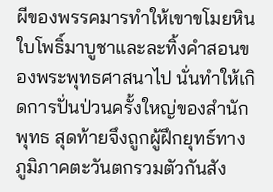ผีของพรรคมารทำให้เขาขโมยหินใบโพธิ์มาบูชาและละทิ้งคำสอนของพระพุทธศาสนาไป นั่นทำให้เกิดการปั่นป่วนครั้งใหญ่ของสำนักพุทธ สุดท้ายจึงถูกผู้ฝึกยุทธ์ทางภูมิภาคตะวันตกรวมตัวกันสัง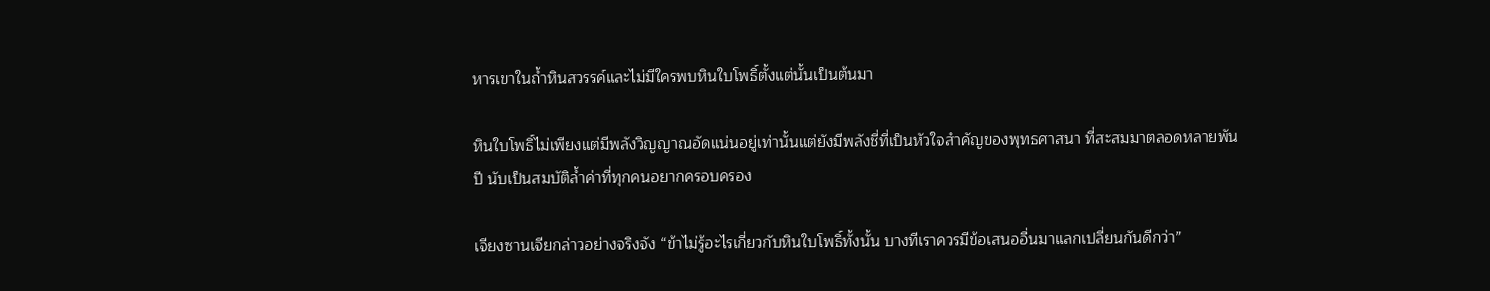หารเขาในถ้ำหินสวรรค์และไม่มีใครพบหินใบโพธิ์ตั้งแต่นั้นเป็นต้นมา

หินใบโพธิ์ไม่เพียงแต่มีพลังวิญญาณอัดแน่นอยู่เท่านั้นแต่ยังมีพลังชี่ที่เป็นหัวใจสำคัญของพุทธศาสนา ที่สะสมมาตลอดหลายพันปี นับเป็นสมบัติล้ำค่าที่ทุกคนอยากครอบครอง

เจียงซานเจียกล่าวอย่างจริงจัง “ข้าไม่รู้อะไรเกี่ยวกับหินใบโพธิ์ทั้งนั้น บางทีเราควรมีข้อเสนออื่นมาแลกเปลี่ยนกันดีกว่า”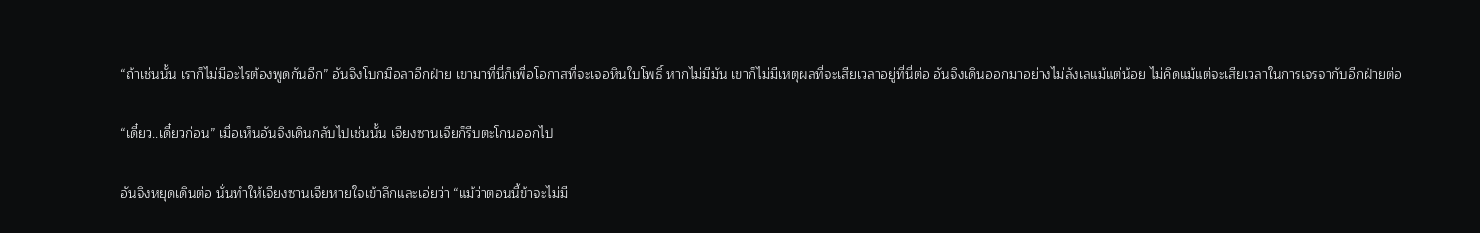“ถ้าเช่นนั้น เราก็ไม่มีอะไรต้องพูดกันอีก” อันจิงโบกมือลาอีกฝ่าย เขามาที่นี่ก็เพื่อโอกาสที่จะเจอหินใบโพธิ์ หากไม่มีมัน เขาก็ไม่มีเหตุผลที่จะเสียเวลาอยู่ที่นี่ต่อ อันจิงเดินออกมาอย่างไม่ลังเลแม้แต่น้อย ไม่คิดแม้แต่จะเสียเวลาในการเจรจากับอีกฝ่ายต่อ

“เดี๋ยว..เดี๋ยวก่อน” เมื่อเห็นอันจิงเดินกลับไปเช่นนั้น เจียงซานเจียก็รีบตะโกนออกไป

อันจิงหยุดเดินต่อ นั่นทำให้เจียงซานเจียหายใจเข้าลึกและเอ่ยว่า “แม้ว่าตอนนี้ข้าจะไม่มี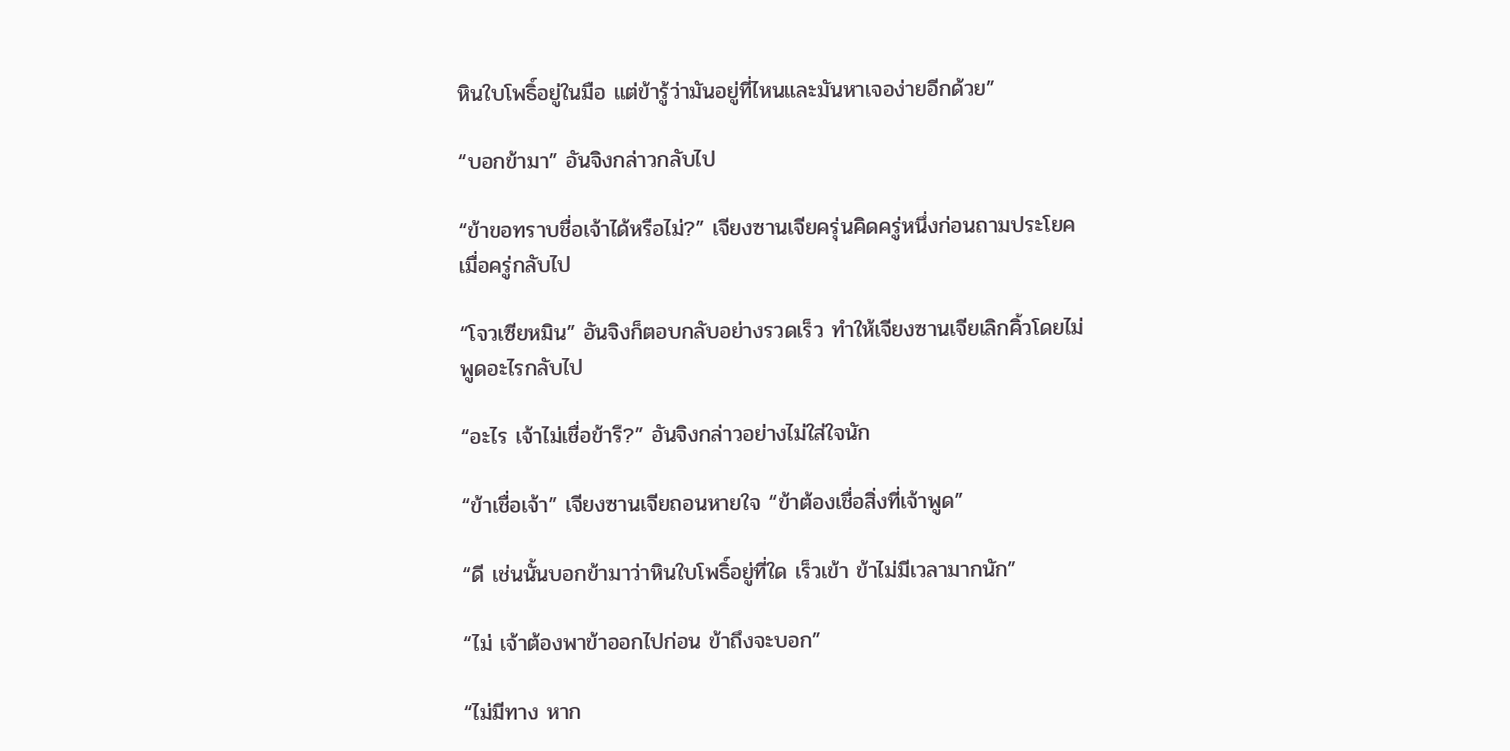หินใบโพธิ์อยู่ในมือ แต่ข้ารู้ว่ามันอยู่ที่ไหนและมันหาเจอง่ายอีกด้วย”

“บอกข้ามา” อันจิงกล่าวกลับไป

“ข้าขอทราบชื่อเจ้าได้หรือไม่?” เจียงซานเจียครุ่นคิดครู่หนึ่งก่อนถามประโยคเมื่อครู่กลับไป

“โจวเซียหมิน” อันจิงก็ตอบกลับอย่างรวดเร็ว ทำให้เจียงซานเจียเลิกคิ้วโดยไม่พูดอะไรกลับไป

“อะไร เจ้าไม่เชื่อข้ารึ?” อันจิงกล่าวอย่างไม่ใส่ใจนัก

“ข้าเชื่อเจ้า” เจียงซานเจียถอนหายใจ “ข้าต้องเชื่อสิ่งที่เจ้าพูด”

“ดี เช่นนั้นบอกข้ามาว่าหินใบโพธิ์อยู่ที่ใด เร็วเข้า ข้าไม่มีเวลามากนัก”

“ไม่ เจ้าต้องพาข้าออกไปก่อน ข้าถึงจะบอก”

“ไม่มีทาง หาก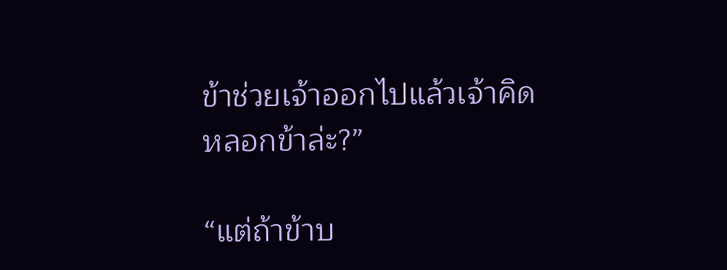ข้าช่วยเจ้าออกไปแล้วเจ้าคิดหลอกข้าล่ะ?”

“แต่ถ้าข้าบ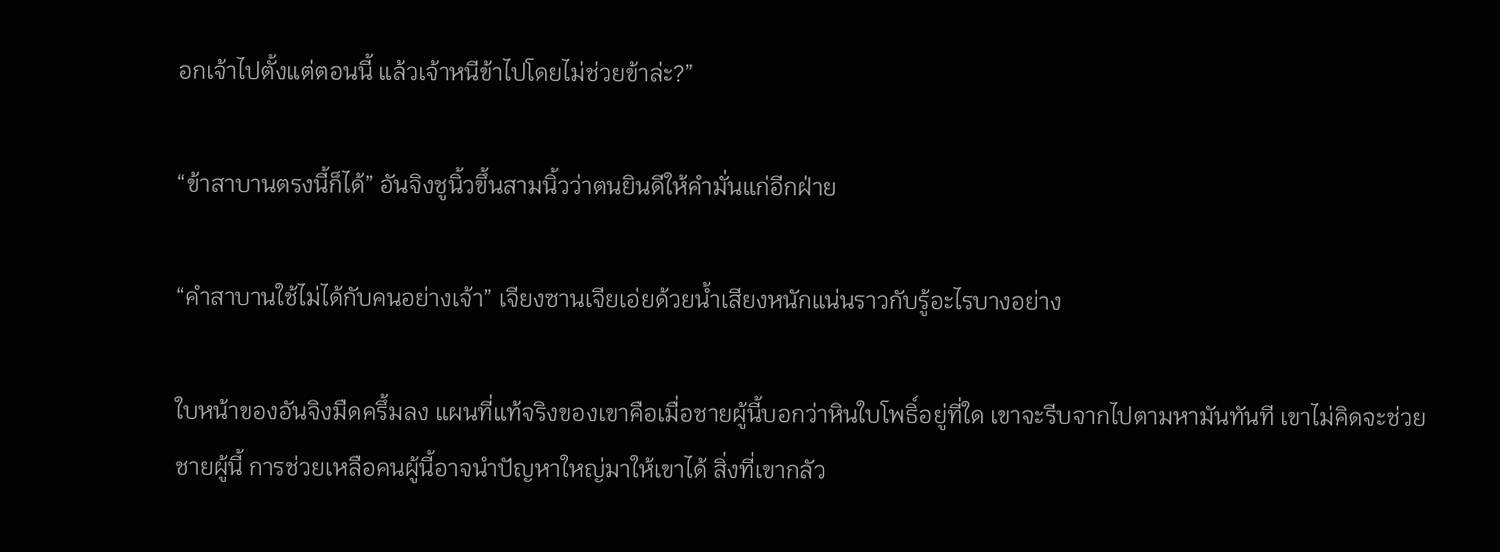อกเจ้าไปตั้งแต่ตอนนี้ แล้วเจ้าหนีข้าไปโดยไม่ช่วยข้าล่ะ?”

“ข้าสาบานตรงนี้ก็ได้” อันจิงชูนิ้วขึ้นสามนิ้วว่าตนยินดีให้คำมั่นแก่อีกฝ่าย

“คำสาบานใช้ไม่ได้กับคนอย่างเจ้า” เจียงซานเจียเอ่ยด้วยน้ำเสียงหนักแน่นราวกับรู้อะไรบางอย่าง

ใบหน้าของอันจิงมืดครึ้มลง แผนที่แท้จริงของเขาคือเมื่อชายผู้นี้บอกว่าหินใบโพธิ์อยู่ที่ใด เขาจะรีบจากไปตามหามันทันที เขาไม่คิดจะช่วยชายผู้นี้ การช่วยเหลือคนผู้นี้อาจนำปัญหาใหญ่มาให้เขาได้ สิ่งที่เขากลัว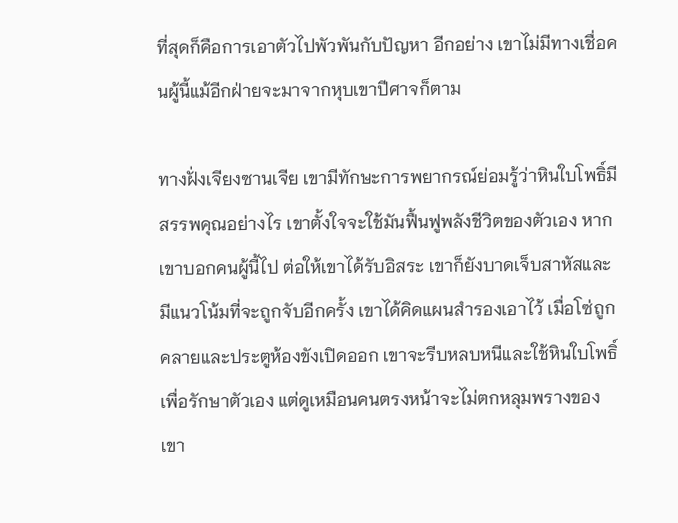ที่สุดก็คือการเอาตัวไปพัวพันกับปัญหา อีกอย่าง เขาไม่มีทางเชื่อคนผู้นี้แม้อีกฝ่ายจะมาจากหุบเขาปีศาจก็ตาม

ทางฝั่งเจียงซานเจีย เขามีทักษะการพยากรณ์ย่อมรู้ว่าหินใบโพธิ์มีสรรพคุณอย่างไร เขาตั้งใจจะใช้มันฟื้นฟูพลังชีวิตของตัวเอง หากเขาบอกคนผู้นี้ไป ต่อให้เขาได้รับอิสระ เขาก็ยังบาดเจ็บสาหัสและมีแนวโน้มที่จะถูกจับอีกครั้ง เขาได้คิดแผนสำรองเอาไว้ เมื่อโซ่ถูกคลายและประตูห้องขังเปิดออก เขาจะรีบหลบหนีและใช้หินใบโพธิ์เพื่อรักษาตัวเอง แต่ดูเหมือนคนตรงหน้าจะไม่ตกหลุมพรางของเขา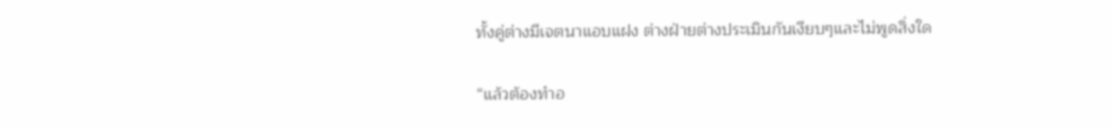ทั้งคู่ต่างมีเจตนาแอบแฝง ต่างฝ่ายต่างประเมินกันเงียบๆและไม่พูดสิ่งใด

“แล้วต้องทำอ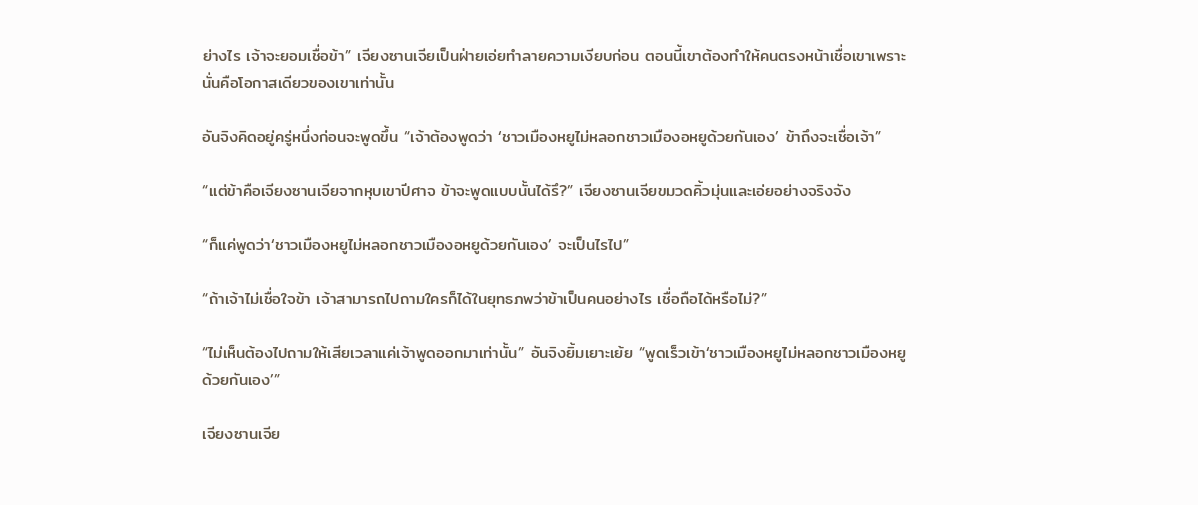ย่างไร เจ้าจะยอมเชื่อข้า” เจียงซานเจียเป็นฝ่ายเอ่ยทำลายความเงียบก่อน ตอนนี้เขาต้องทำให้คนตรงหน้าเชื่อเขาเพราะนั่นคือโอกาสเดียวของเขาเท่านั้น

อันจิงคิดอยู่ครู่หนึ่งก่อนจะพูดขึ้น “เจ้าต้องพูดว่า ‘ชาวเมืองหยูไม่หลอกชาวเมืองอหยูด้วยกันเอง’ ข้าถึงจะเชื่อเจ้า”

“แต่ข้าคือเจียงซานเจียจากหุบเขาปีศาจ ข้าจะพูดแบบนั้นได้รึ?” เจียงซานเจียขมวดคิ้วมุ่นและเอ่ยอย่างจริงจัง

“ก็แค่พูดว่า‘ชาวเมืองหยูไม่หลอกชาวเมืองอหยูด้วยกันเอง’ จะเป็นไรไป”

“ถ้าเจ้าไม่เชื่อใจข้า เจ้าสามารถไปถามใครก็ได้ในยุทธภพว่าข้าเป็นคนอย่างไร เชื่อถือได้หรือไม่?”

“ไม่เห็นต้องไปถามให้เสียเวลาแค่เจ้าพูดออกมาเท่านั้น” อันจิงยิ้มเยาะเย้ย “พูดเร็วเข้า‘ชาวเมืองหยูไม่หลอกชาวเมืองหยูด้วยกันเอง’”

เจียงซานเจีย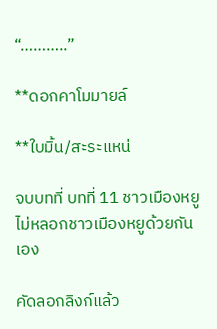“………..”

**ดอกคาโมมายล์

**ใบมิ้น/สะระแหน่

จบบทที่ บทที่ 11 ชาวเมืองหยูไม่หลอกชาวเมืองหยูด้วยกันเอง

คัดลอกลิงก์แล้ว